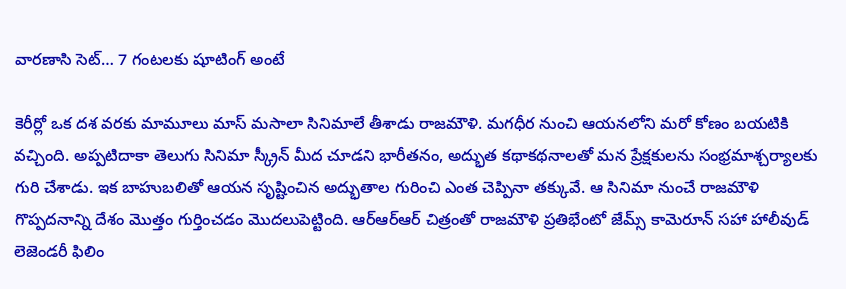వారణాసి సెట్… 7 గంటలకు షూటింగ్ అంటే

కెరీర్లో ఒక ద‌శ వ‌ర‌కు మామూలు మాస్ మ‌సాలా సినిమాలే తీశాడు రాజ‌మౌళి. మ‌గ‌ధీర నుంచి ఆయ‌నలోని మ‌రో కోణం బ‌య‌టికి వ‌చ్చింది. అప్ప‌టిదాకా తెలుగు సినిమా స్క్రీన్ మీద చూడ‌ని భారీత‌నం, అద్భుత క‌థాక‌థ‌నాల‌తో మ‌న ప్రేక్ష‌కుల‌ను సంభ్ర‌మాశ్చ‌ర్యాల‌కు గురి చేశాడు. ఇక బాహుబ‌లితో ఆయ‌న సృష్టించిన అద్భుతాల గురించి ఎంత చెప్పినా త‌క్కువే. ఆ సినిమా నుంచే రాజమౌళి గొప్ప‌ద‌నాన్ని దేశం మొత్తం గుర్తించడం మొద‌లుపెట్టింది. ఆర్ఆర్ఆర్ చిత్రంతో రాజ‌మౌళి ప్ర‌తిభేంటో జేమ్స్ కామెరూన్ స‌హా హాలీవుడ్ లెజెండ‌రీ ఫిలిం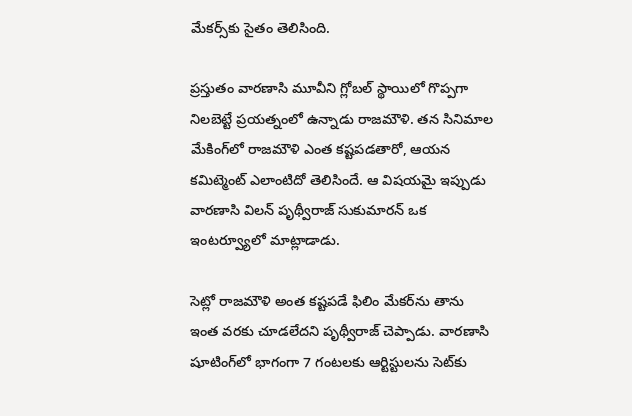మేక‌ర్స్‌కు సైతం తెలిసింది.

ప్ర‌స్తుతం వార‌ణాసి మూవీని గ్లోబ‌ల్ స్థాయిలో గొప్ప‌గా నిల‌బెట్టే ప్ర‌య‌త్నంలో ఉన్నాడు రాజ‌మౌళి. త‌న సినిమాల మేకింగ్‌లో రాజ‌మౌళి ఎంత క‌ష్ట‌ప‌డ‌తారో, ఆయ‌న క‌మిట్మెంట్ ఎలాంటిదో తెలిసిందే. ఆ విష‌య‌మై ఇప్పుడు వార‌ణాసి విల‌న్ పృథ్వీరాజ్ సుకుమారన్ ఒక ఇంట‌ర్వ్యూలో మాట్లాడాడు.

సెట్లో రాజ‌మౌళి అంత క‌ష్ట‌ప‌డే ఫిలిం మేక‌ర్‌ను తాను ఇంత వ‌ర‌కు చూడ‌లేద‌ని పృథ్వీరాజ్ చెప్పాడు. వార‌ణాసి షూటింగ్‌లో భాగంగా 7 గంట‌ల‌కు ఆర్టిస్టుల‌ను సెట్‌కు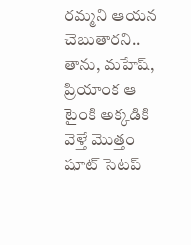ర‌మ్మ‌ని ఆయ‌న చెబుతార‌ని.. తాను, మ‌హేష్‌, ప్రియాంక ఆ టైంకి అక్క‌డికి వెళ్తే మొత్తం షూట్ సెట‌ప్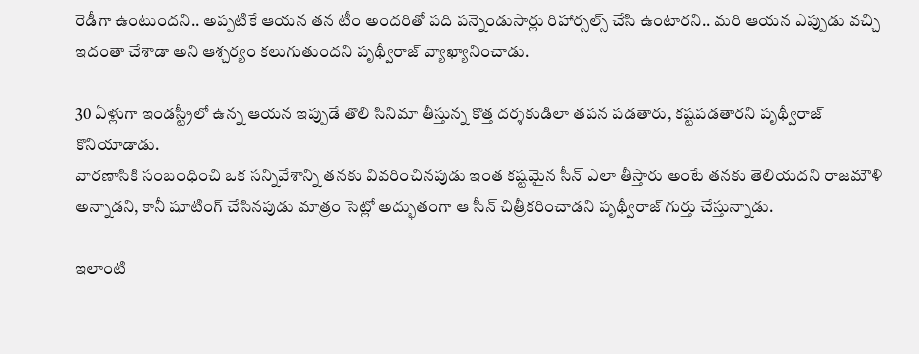రెడీగా ఉంటుంద‌ని.. అప్ప‌టికే ఆయ‌న త‌న టీం అంద‌రితో ప‌ది ప‌న్నెండుసార్లు రిహార్స‌ల్స్ చేసి ఉంటార‌ని.. మ‌రి ఆయ‌న ఎప్పుడు వ‌చ్చి ఇదంతా చేశాడా అని ఆశ్చ‌ర్యం క‌లుగుతుంద‌ని పృథ్వీరాజ్ వ్యాఖ్యానించాడు.

30 ఏళ్లుగా ఇండస్ట్రీలో ఉన్న ఆయన ఇప్పుడే తొలి సినిమా తీస్తున్న కొత్త ద‌ర్శ‌కుడిలా త‌ప‌న ప‌డ‌తారు, క‌ష్ట‌ప‌డ‌తార‌ని పృథ్వీరాజ్ కొనియాడాడు.
వారణాసికి సంబంధించి ఒక సన్నివేశాన్ని తనకు వివరించినపుడు ఇంత కష్టమైన సీన్ ఎలా తీస్తారు అంటే తనకు తెలియదని రాజమౌళి అన్నాడని, కానీ షూటింగ్ చేసినపుడు మాత్రం సెట్లో అద్భుతంగా ఆ సీన్ చిత్రీకరించాడని పృథ్వీరాజ్ గుర్తు చేస్తున్నాడు.

ఇలాంటి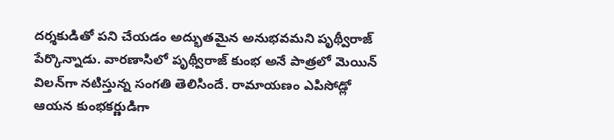ద‌ర్శ‌కుడితో ప‌ని చేయ‌డం అద్భుతమైన అనుభ‌వ‌మ‌ని పృథ్వీరాజ్ పేర్కొన్నాడు. వార‌ణాసిలో పృథ్వీరాజ్ కుంభ అనే పాత్ర‌లో మెయిన్ విల‌న్‌గా న‌టిస్తున్న సంగతి తెలిసిందే. రామాయ‌ణం ఎపిసోడ్లో ఆయ‌న కుంభ‌క‌ర్ణుడిగా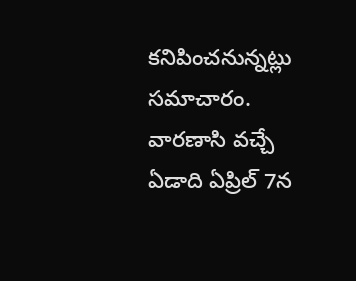క‌నిపించ‌నున్న‌ట్లు స‌మాచారం. వారణాసి వచ్చే ఏడాది ఏప్రిల్ 7న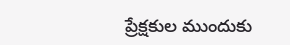ప్రేక్షకుల ముందుకు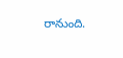రానుంది.